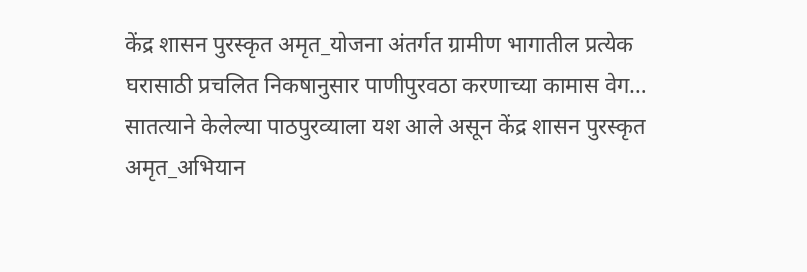केंद्र शासन पुरस्कृत अमृत_योजना अंतर्गत ग्रामीण भागातील प्रत्येक घरासाठी प्रचलित निकषानुसार पाणीपुरवठा करणाच्या कामास वेग…
सातत्याने केलेल्या पाठपुरव्याला यश आले असून केंद्र शासन पुरस्कृत अमृत_अभियान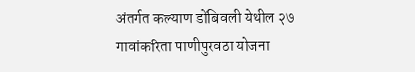अंतर्गत कल्याण डोंबिवली येथील २७ गावांकरिता पाणीपुरवठा योजना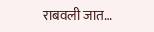राबवली जात…